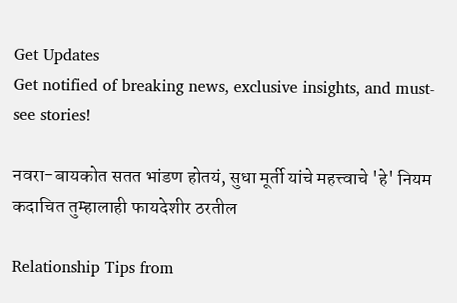Get Updates
Get notified of breaking news, exclusive insights, and must-see stories!

नवरा-बायकोत सतत भांडण होतयं, सुधा मूर्ती यांचे महत्त्वाचे 'हे' नियम कदाचित तुम्हालाही फायदेशीर ठरतील

Relationship Tips from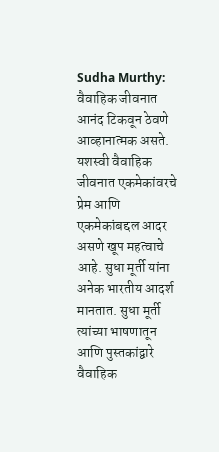Sudha Murthy: वैवाहिक जीवनात आनंद टिकवून ठेवणे आव्हानात्मक असते. यशस्वी वैवाहिक जीवनात एकमेकांवरचे प्रेम आणि एकमेकांबद्दल आदर असणे खूप महत्वाचे आहे. सुधा मूर्ती यांना अनेक भारतीय आदर्श मानतात. सुधा मूर्ती त्यांच्या भाषणातून आणि पुस्तकांद्वारे वैवाहिक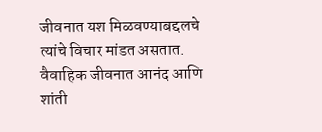जीवनात यश मिळवण्याबद्दलचे त्यांचे विचार मांडत असतात. वैवाहिक जीवनात आनंद आणि शांती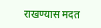राखण्यास मदत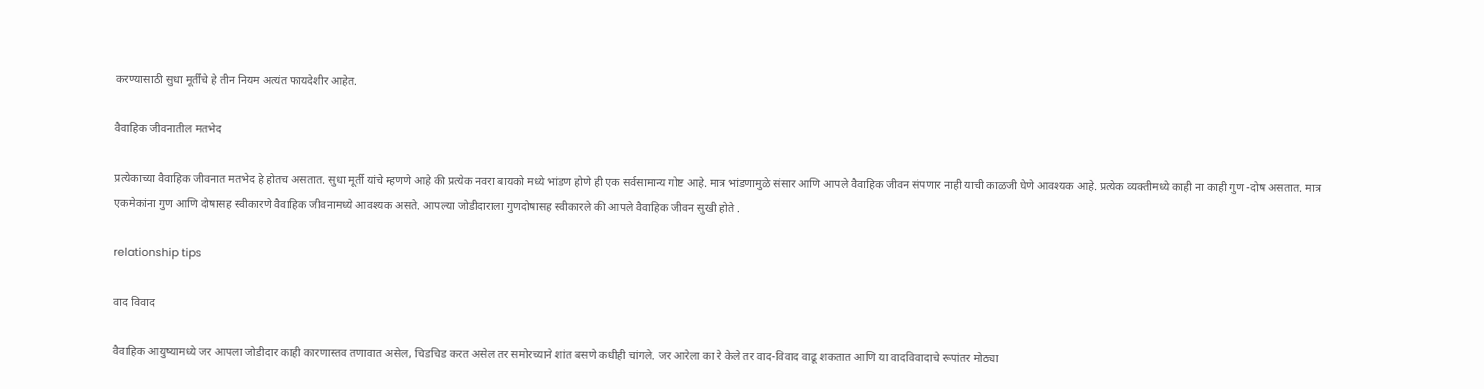करण्यासाठी सुधा मूर्तींचे हे तीन नियम अत्यंत फायदेशीर आहेत.

वैवाहिक जीवनातील मतभेद

प्रत्येकाच्या वैवाहिक जीवनात मतभेद हे होतच असतात. सुधा मूर्ती यांचे म्हणणे आहे की प्रत्येक नवरा बायको मध्ये भांडण होणे ही एक सर्वसामान्य गोष्ट आहे. मात्र भांडणामुळे संसार आणि आपले वैवाहिक जीवन संपणार नाही याची काळजी घेणे आवश्यक आहे. प्रत्येक व्यक्तीमध्ये काही ना काही गुण -दोष असतात. मात्र एकमेकांना गुण आणि दोषासह स्वीकारणे वैवाहिक जीवनामध्ये आवश्यक असते. आपल्या जोडीदाराला गुणदोषासह स्वीकारले की आपले वैवाहिक जीवन सुखी होते .

relationship tips

वाद विवाद

वैवाहिक आयुष्यामध्ये जर आपला जोडीदार काही कारणास्तव तणावात असेल, चिडचिड करत असेल तर समोरच्याने शांत बसणे कधीही चांगले. जर आरेला का रे केले तर वाद-विवाद वाढू शकतात आणि या वादविवादाचे रूपांतर मोठ्या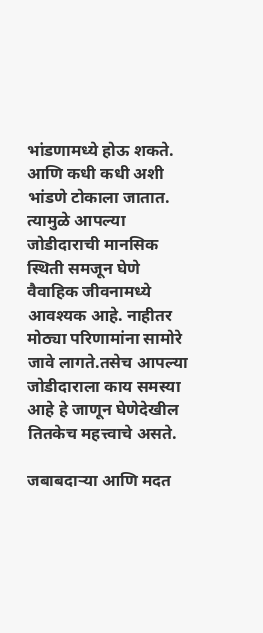भांडणामध्ये होऊ शकते. आणि कधी कधी अशी भांडणे टोकाला जातात. त्यामुळे आपल्या जोडीदाराची मानसिक स्थिती समजून घेणे वैवाहिक जीवनामध्ये आवश्यक आहे. नाहीतर मोठ्या परिणामांना सामोरे जावे लागते.तसेच आपल्या जोडीदाराला काय समस्या आहे हे जाणून घेणेदेखील तितकेच महत्त्वाचे असते.

जबाबदाऱ्या आणि मदत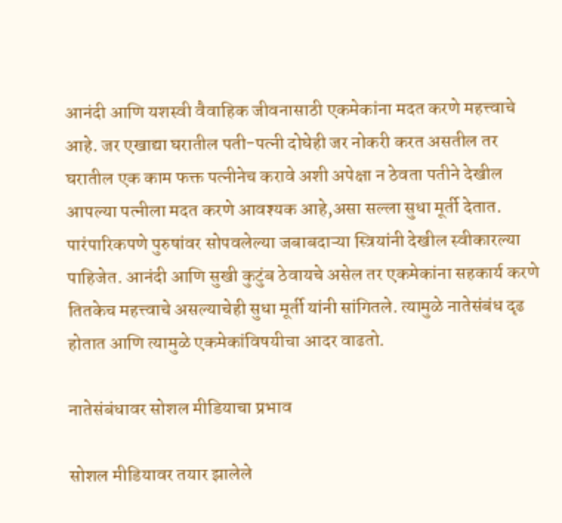आनंदी आणि यशस्वी वैवाहिक जीवनासाठी एकमेकांना मदत करणे महत्त्वाचे आहे. जर एखाद्या घरातील पती-पत्नी दोघेही जर नोकरी करत असतील तर घरातील एक काम फक्त पत्नीनेच करावे अशी अपेक्षा न ठेवता पतीने देखील आपल्या पत्नीला मदत करणे आवश्यक आहे,असा सल्ला सुधा मूर्ती देतात. पारंपारिकपणे पुरुषांवर सोपवलेल्या जबाबदाऱ्या स्त्रियांनी देखील स्वीकारल्या पाहिजेत. आनंदी आणि सुखी कुटुंब ठेवायचे असेल तर एकमेकांना सहकार्य करणे तितकेच महत्त्वाचे असल्याचेही सुधा मूर्ती यांनी सांगितले. त्यामुळे नातेसंबंध दृढ होतात आणि त्यामुळे एकमेकांविषयीचा आदर वाढतो.

नातेसंबंधावर सोशल मीडियाचा प्रभाव

सोशल मीडियावर तयार झालेले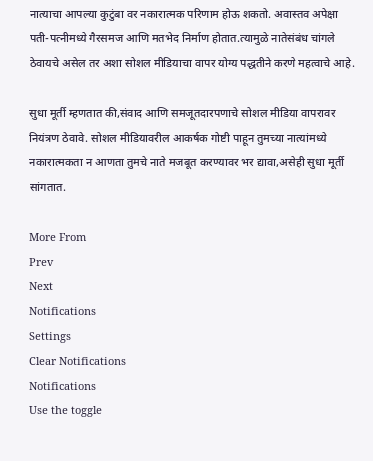नात्याचा आपल्या कुटुंबा वर नकारात्मक परिणाम होऊ शकतो. अवास्तव अपेक्षा पती-पत्नीमध्ये गैरसमज आणि मतभेद निर्माण होतात.त्यामुळे नातेसंबंध चांगले ठेवायचे असेल तर अशा सोशल मीडियाचा वापर योग्य पद्धतीने करणे महत्वाचे आहे.

सुधा मूर्ती म्हणतात की,संवाद आणि समजूतदारपणाचे सोशल मीडिया वापरावर नियंत्रण ठेवावे. सोशल मीडियावरील आकर्षक गोष्टी पाहून तुमच्या नात्यांमध्ये नकारात्मकता न आणता तुमचे नाते मजबूत करण्यावर भर द्यावा,असेही सुधा मूर्ती सांगतात.

More From
Prev
Next
Notifications
Settings
Clear Notifications
Notifications
Use the toggle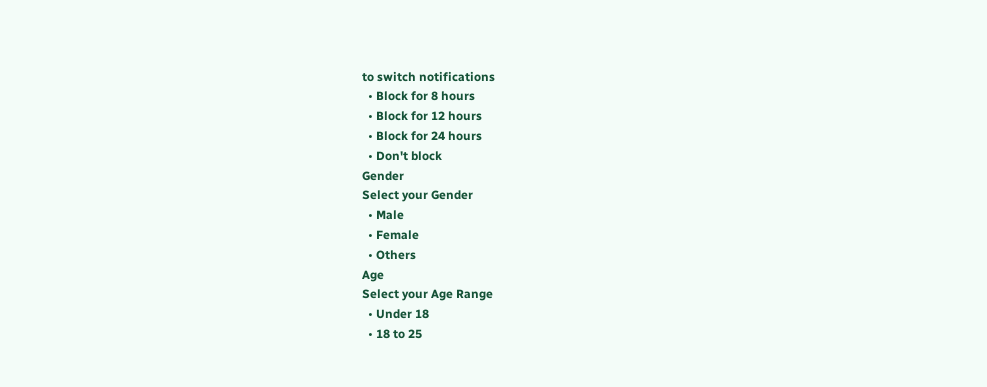to switch notifications
  • Block for 8 hours
  • Block for 12 hours
  • Block for 24 hours
  • Don't block
Gender
Select your Gender
  • Male
  • Female
  • Others
Age
Select your Age Range
  • Under 18
  • 18 to 25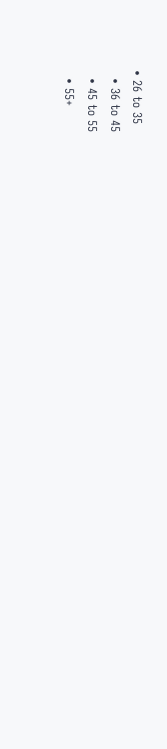• 26 to 35
  • 36 to 45
  • 45 to 55
  • 55+